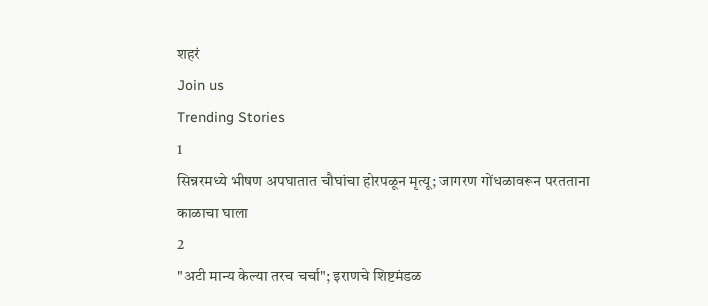शहरं
Join us
Trending Stories
1
सिन्नरमध्ये भीषण अपघातात चौघांचा होरपळून मृत्यू; जागरण गोंधळावरून परतताना काळाचा घाला
2
"अटी मान्य केल्या तरच चर्चा"; इराणचे शिष्टमंडळ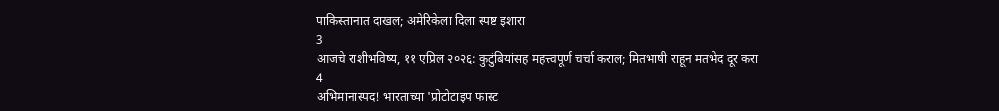पाकिस्तानात दाखल; अमेरिकेला दिला स्पष्ट इशारा
3
आजचे राशीभविष्य, ११ एप्रिल २०२६: कुटुंबियांसह महत्त्वपूर्ण चर्चा कराल; मितभाषी राहून मतभेद दूर करा
4
अभिमानास्पद! भारताच्या 'प्रोटोटाइप फास्ट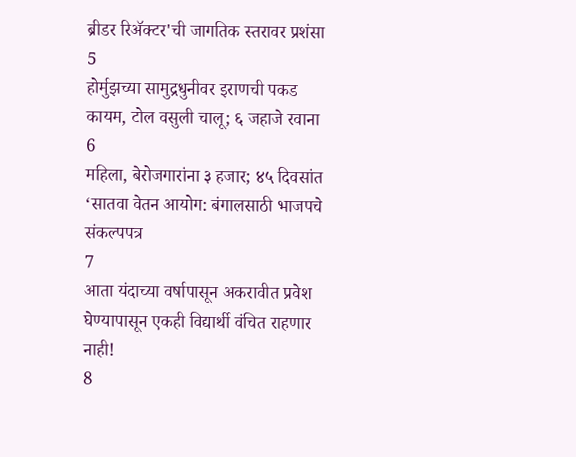ब्रीडर रिॲक्टर'ची जागतिक स्तरावर प्रशंसा
5
होर्मुझच्या सामुद्रधुनीवर इराणची पकड कायम, टोल वसुली चालू; ६ जहाजे रवाना
6
महिला, बेरोजगारांना ३ हजार; ४५ दिवसांत ‘सातवा वेतन आयोग: बंगालसाठी भाजपचे संकल्पपत्र
7
आता यंदाच्या वर्षापासून अकरावीत प्रवेश घेण्यापासून एकही विद्यार्थी वंचित राहणार नाही!
8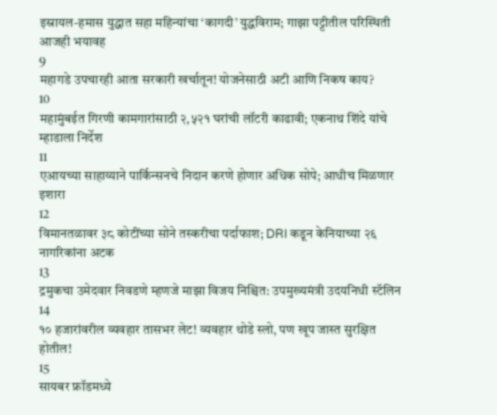इस्रायल-हमास युद्धात सहा महिन्यांचा ‘कागदी’ युद्धविराम; गाझा पट्टीतील परिस्थिती आजही भयावह
9
महागडे उपचारही आता सरकारी खर्चातून! योजनेसाठी अटी आणि निकष काय?
10
महामुंबईत गिरणी कामगारांसाठी २,५२१ घरांची लॉटरी काढावी; एकनाथ शिंदे यांचे म्हाडाला निर्देश
11
एआयच्या साहाय्याने पार्किन्सनचे निदान करणे होणार अधिक सोपे; आधीच मिळणार इशारा
12
विमानतळावर ३८ कोटींच्या सोने तस्करीचा पर्दाफाश; DRI कडून केनियाच्या २६ नागरिकांना अटक
13
द्रमुकचा उमेदवार निवडणे म्हणजे माझा विजय निश्चित: उपमुख्यमंत्री उदयनिधी स्टॅलिन
14
१० हजारांवरील व्यवहार तासभर लेट! व्यवहार थोडे स्लो, पण खूप जास्त सुरक्षित होतील!
15
सायबर फ्रॉडमध्ये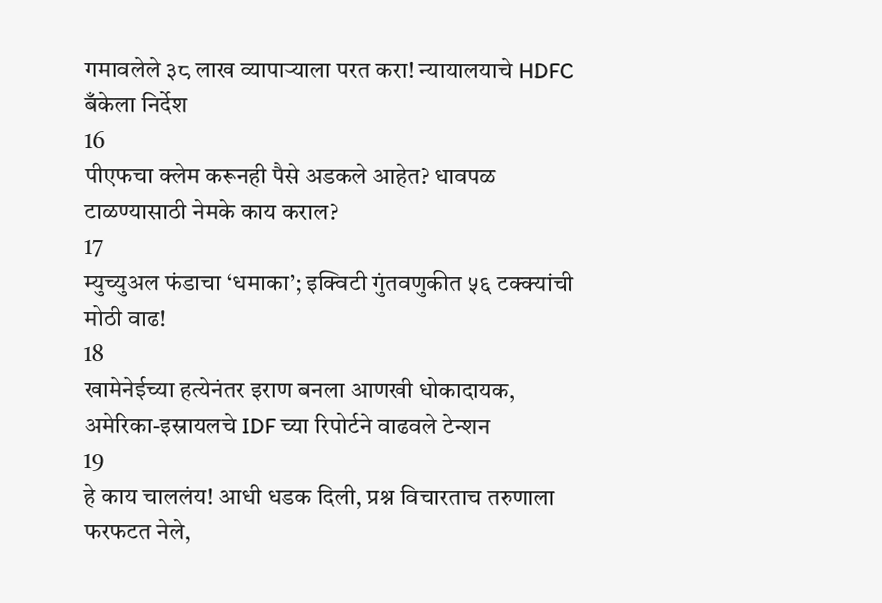गमावलेले ३८ लाख व्यापाऱ्याला परत करा! न्यायालयाचे HDFC बँकेला निर्देश
16
पीएफचा क्लेम करूनही पैसे अडकले आहेत? धावपळ टाळण्यासाठी नेमके काय कराल?
17
म्युच्युअल फंडाचा ‘धमाका’; इक्विटी गुंतवणुकीत ५६ टक्क्यांची मोठी वाढ!
18
खामेनेईच्या हत्येनंतर इराण बनला आणखी धोकादायक, अमेरिका-इस्रायलचे IDF च्या रिपोर्टने वाढवले टेन्शन
19
हे काय चाललंय! आधी धडक दिली, प्रश्न विचारताच तरुणाला फरफटत नेले,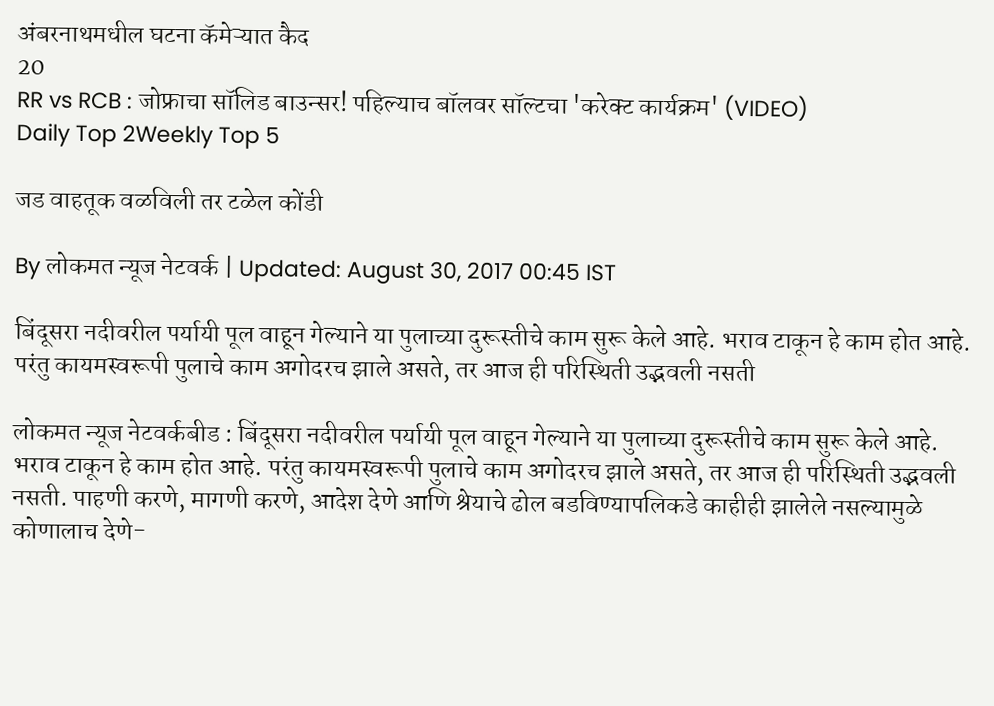अंबरनाथमधील घटना कॅमेऱ्यात कैद
20
RR vs RCB : जोफ्राचा सॉलिड बाउन्सर! पहिल्याच बॉलवर सॉल्टचा 'करेक्ट कार्यक्रम' (VIDEO)
Daily Top 2Weekly Top 5

जड वाहतूक वळविली तर टळेल कोंडी

By लोकमत न्यूज नेटवर्क | Updated: August 30, 2017 00:45 IST

बिंदूसरा नदीवरील पर्यायी पूल वाहून गेल्याने या पुलाच्या दुरूस्तीचे काम सुरू केले आहे. भराव टाकून हे काम होत आहे. परंतु कायमस्वरूपी पुलाचे काम अगोदरच झाले असते, तर आज ही परिस्थिती उद्भवली नसती

लोकमत न्यूज नेटवर्कबीड : बिंदूसरा नदीवरील पर्यायी पूल वाहून गेल्याने या पुलाच्या दुरूस्तीचे काम सुरू केले आहे. भराव टाकून हे काम होत आहे. परंतु कायमस्वरूपी पुलाचे काम अगोदरच झाले असते, तर आज ही परिस्थिती उद्भवली नसती. पाहणी करणे, मागणी करणे, आदेश देणे आणि श्रेयाचे ढोल बडविण्यापलिकडे काहीही झालेले नसल्यामुळे कोणालाच देणे-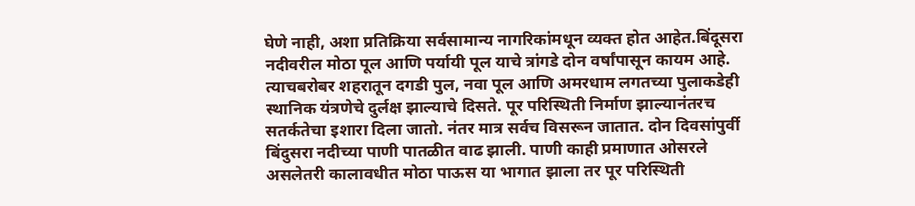घेणे नाही, अशा प्रतिक्रिया सर्वसामान्य नागरिकांमधून व्यक्त होत आहेत.बिंदूसरा नदीवरील मोठा पूल आणि पर्यायी पूल याचे त्रांगडे दोन वर्षांपासून कायम आहे. त्याचबरोबर शहरातून दगडी पुल, नवा पूल आणि अमरधाम लगतच्या पुलाकडेही स्थानिक यंत्रणेचे दुर्लक्ष झाल्याचे दिसते. पूर परिस्थिती निर्माण झाल्यानंतरच सतर्कतेचा इशारा दिला जातो. नंतर मात्र सर्वच विसरून जातात. दोन दिवसांपुर्वी बिंदुसरा नदीच्या पाणी पातळीत वाढ झाली. पाणी काही प्रमाणात ओसरले असलेतरी कालावधीत मोठा पाऊस या भागात झाला तर पूर परिस्थिती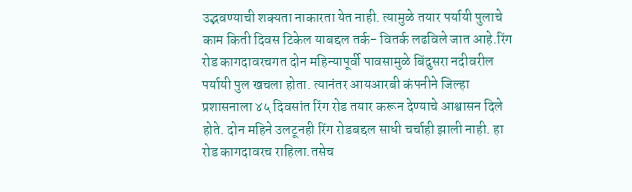उद्भवण्याची शक्यता नाकारता येत नाही. त्यामुळे तयार पर्यायी पुलाचे काम किती दिवस टिकेल याबद्दल तर्क- वितर्क लढविले जात आहे.रिंग रोड कागदावरचगत दोन महिन्यापूर्वी पावसामुळे बिंदुसरा नदीवरील पर्यायी पुल खचला होता. त्यानंतर आयआरबी कंपनीने जिल्हा प्रशासनाला ४५ दिवसांत रिंग रोड तयार करून देण्याचे आश्वासन दिले होते. दोन महिने उलटूनही रिंग रोडबद्दल साधी चर्चाही झाली नाही. हा रोड कागदावरच राहिला.तसेच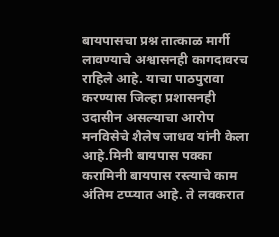बायपासचा प्रश्न तात्काळ मार्गी लावण्याचे अश्वासनही कागदावरच राहिले आहे. याचा पाठपुरावा करण्यास जिल्हा प्रशासनही उदासीन असल्याचा आरोप मनविसेचे शैलेष जाधव यांनी केला आहे.मिनी बायपास पक्का करामिनी बायपास रस्त्याचे काम अंतिम टप्प्यात आहे. ते लवकरात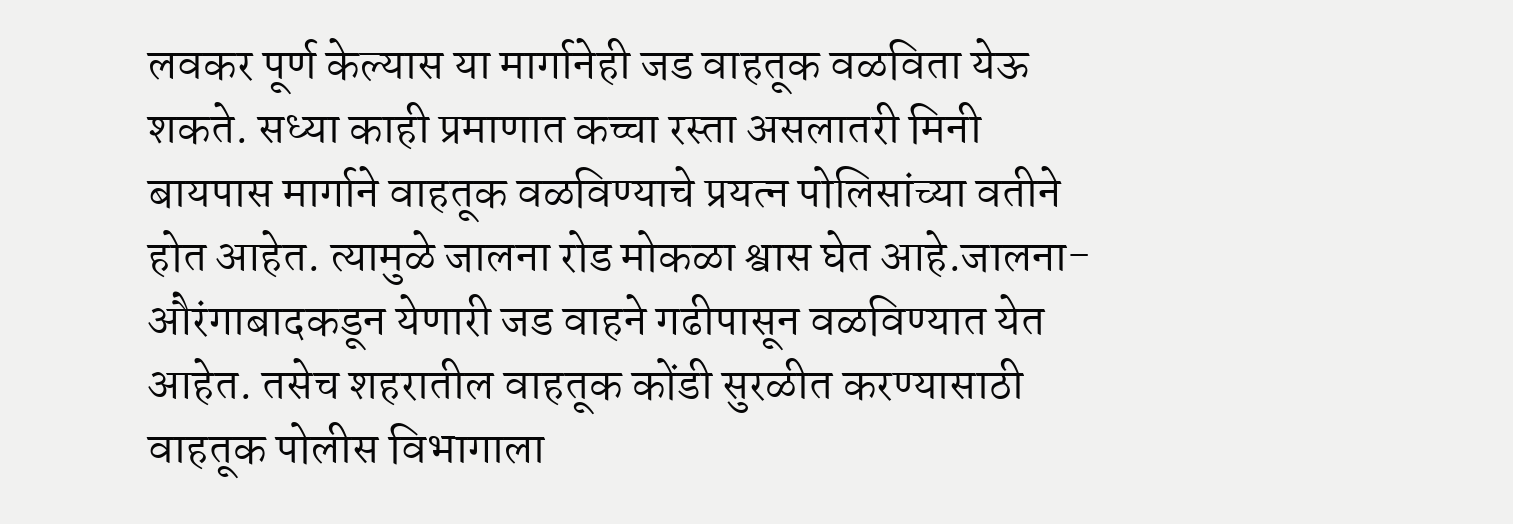लवकर पूर्ण केल्यास या मार्गानेही जड वाहतूक वळविता येऊ शकते. सध्या काही प्रमाणात कच्चा रस्ता असलातरी मिनी बायपास मार्गाने वाहतूक वळविण्याचे प्रयत्न पोलिसांच्या वतीने होत आहेत. त्यामुळे जालना रोड मोकळा श्वास घेत आहे.जालना- औरंगाबादकडून येणारी जड वाहने गढीपासून वळविण्यात येत आहेत. तसेच शहरातील वाहतूक कोंडी सुरळीत करण्यासाठी वाहतूक पोलीस विभागाला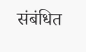संबंधित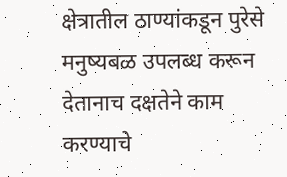क्षेत्रातील ठाण्यांकडून पुरेसे मनुष्यबळ उपलब्ध करून देतानाच दक्षतेने काम करण्याचे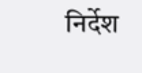निर्देश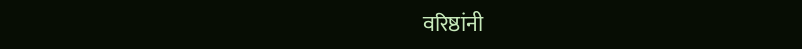वरिष्ठांनी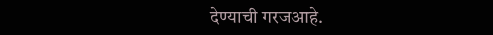देण्याची गरजआहे.